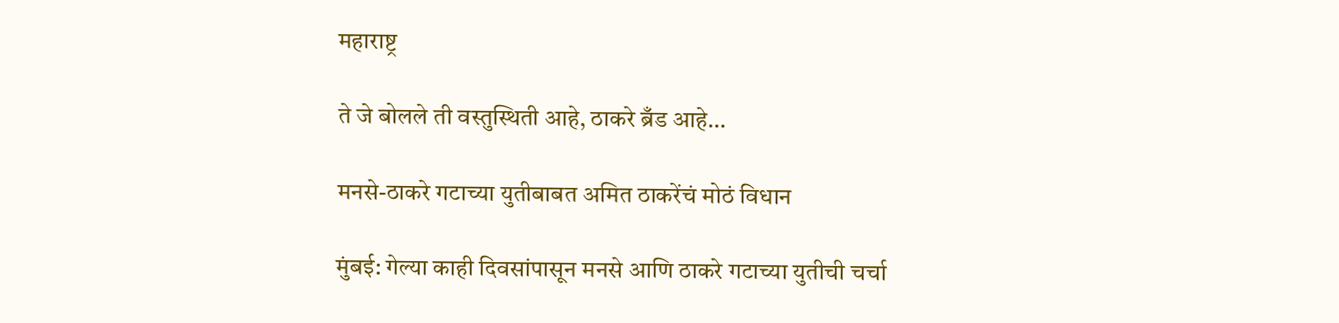महाराष्ट्र

ते जे बोलले ती वस्तुस्थिती आहे, ठाकरे ब्रँड आहे…

मनसे-ठाकरे गटाच्या युतीबाबत अमित ठाकरेंचं मोठं विधान

मुंबई: गेल्या काही दिवसांपासून मनसे आणि ठाकरे गटाच्या युतीची चर्चा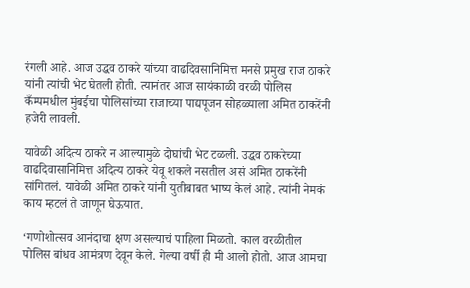रंगली आहे. आज उद्धव ठाकरे यांच्या वाढदिवसानिमित्त मनसे प्रमुख राज ठाकरे यांनी त्यांची भेट घेतली होती. त्यानंतर आज सायंकाळी वरळी पोलिस कँम्पमधील मुंबईचा पोलिसांच्या राजाच्या पाद्यपूजन सोहळ्याला अमित ठाकरेंनी हजेरी लावली.

यावेळी अदित्य ठाकरे न आल्यामुळे दोघांची भेट टळली. उद्धव ठाकरेच्या वाढदिवासानिमित्त अदित्य ठाकरे येवू शकले नसतील असं अमित ठाकरेंनी सांगितलं. यावेळी अमित ठाकरे यांनी युतीबाबत भाष्य केलं आहे. त्यांनी नेमकं काय म्हटलं ते जाणून घेऊयात.

‘गणोशोत्सव आनंदाचा क्षण असल्याचं पाहिला मिळतो. काल वरळीतील पोलिस बांधव आमंत्रण देवून केले. गेल्या वर्षी ही मी आलो होतो. आज आमचा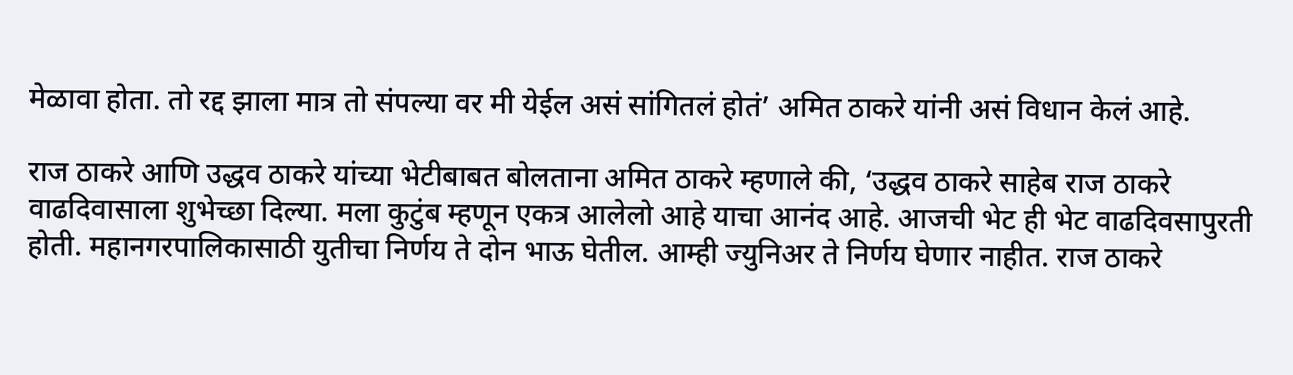मेळावा होता. तो रद्द झाला मात्र तो संपल्या वर मी येईल असं सांगितलं होतं’ अमित ठाकरे यांनी असं विधान केलं आहे.

राज ठाकरे आणि उद्धव ठाकरे यांच्या भेटीबाबत बोलताना अमित ठाकरे म्हणाले की, ‘उद्धव ठाकरे साहेब राज ठाकरे वाढदिवासाला शुभेच्छा दिल्या. मला कुटुंब म्हणून एकत्र आलेलो आहे याचा आनंद आहे. आजची भेट ही भेट वाढदिवसापुरती होती. महानगरपालिकासाठी युतीचा निर्णय ते दोन भाऊ घेतील. आम्ही ज्युनिअर ते निर्णय घेणार नाहीत. राज ठाकरे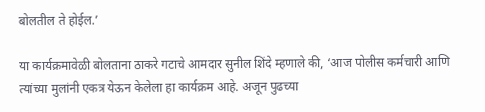बोलतील ते होईल.’

या कार्यक्रमावेळी बोलताना ठाकरे गटाचे आमदार सुनील शिंदे म्हणाले की, ‘आज पोलीस कर्मचारी आणि त्यांच्या मुलांनी एकत्र येऊन केलेला हा कार्यक्रम आहे. अजून पुढच्या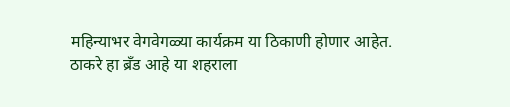महिन्याभर वेगवेगळ्या कार्यक्रम या ठिकाणी होणार आहेत. ठाकरे हा ब्रँड आहे या शहराला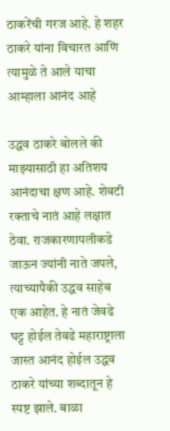ठाकरेंची गरज आहे. हे शहर ठाकरे यांना विचारत आणि त्यामुळे ते आले याचा आम्हाला आनंद आहे

उद्धव ठाकरे बोलले की माझ्यासाठी हा अतिशय आनंदाचा क्षण आहे. शेवटी रक्ताचे नातं आहे लक्षात ठेवा. राजकारणापलीकडे जाऊन ज्यांनी नाते जपले, त्याच्यापैकी उद्धव साहेब एक आहेत. हे नातं जेवढे घट्ट होईल तेवढे महाराष्ट्राला जास्त आनंद होईल उद्धव ठाकरे यांच्या शब्दातून हे स्पष्ट झाले. बाळा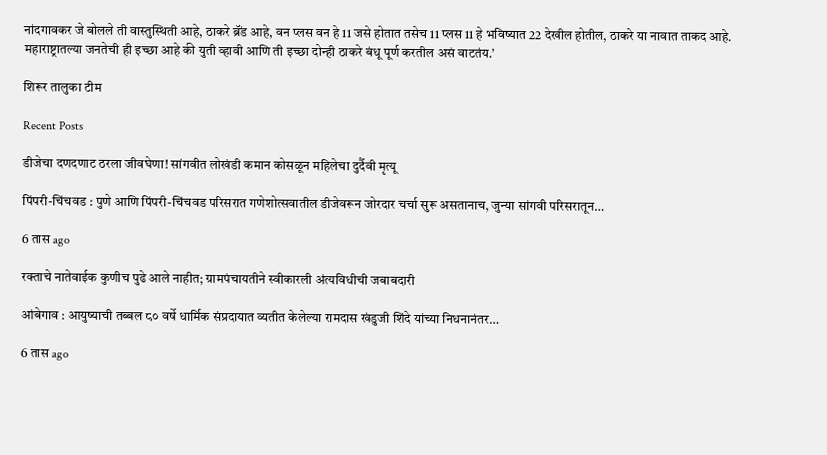नांदगावकर जे बोलले ती वास्तुस्थिती आहे, ठाकरे ब्रॅंड आहे, वन प्लस वन हे 11 जसे होतात तसेच 11 प्लस 11 हे भविष्यात 22 देखील होतील, ठाकरे या नावात ताकद आहे. महाराष्ट्रातल्या जनतेची ही इच्छा आहे की युती व्हावी आणि ती इच्छा दोन्ही ठाकरे बंधू पूर्ण करतील असं वाटतंय.’

शिरूर तालुका टीम

Recent Posts

डीजेचा दणदणाट ठरला जीवघेणा! सांगवीत लोखंडी कमान कोसळून महिलेचा दुर्दैवी मृत्यू

पिंपरी-चिंचवड : पुणे आणि पिंपरी-चिंचवड परिसरात गणेशोत्सवातील डीजेवरून जोरदार चर्चा सुरू असतानाच, जुन्या सांगवी परिसरातून…

6 तास ago

रक्ताचे नातेवाईक कुणीच पुढे आले नाहीत; ग्रामपंचायतीने स्वीकारली अंत्यविधीची जबाबदारी

आंबेगाव : आयुष्याची तब्बल ८० वर्षे धार्मिक संप्रदायात व्यतीत केलेल्या रामदास खंडुजी शिंदे यांच्या निधनानंतर…

6 तास ago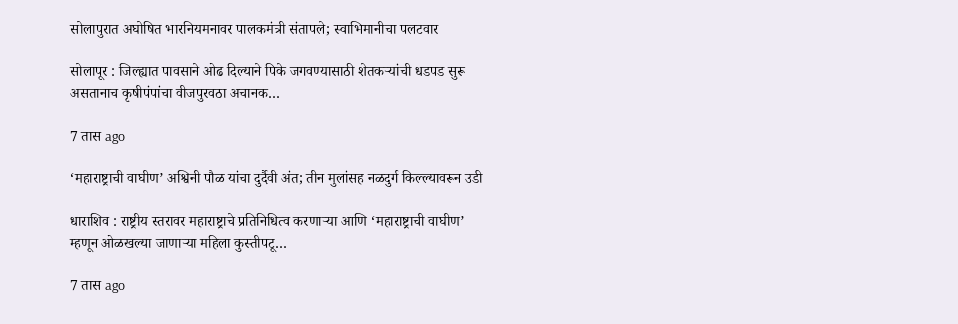सोलापुरात अघोषित भारनियमनावर पालकमंत्री संतापले; स्वाभिमानीचा पलटवार

सोलापूर : जिल्ह्यात पावसाने ओढ दिल्याने पिके जगवण्यासाठी शेतकऱ्यांची धडपड सुरू असतानाच कृषीपंपांचा वीजपुरवठा अचानक…

7 तास ago

‘महाराष्ट्राची वाघीण’ अश्विनी पौळ यांचा दुर्दैवी अंत; तीन मुलांसह नळदुर्ग किल्ल्यावरून उडी

धाराशिव : राष्ट्रीय स्तरावर महाराष्ट्राचे प्रतिनिधित्व करणाऱ्या आणि ‘महाराष्ट्राची वाघीण’ म्हणून ओळखल्या जाणाऱ्या महिला कुस्तीपटू…

7 तास ago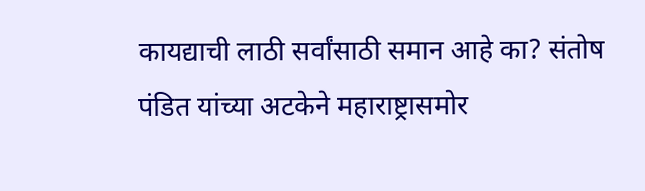कायद्याची लाठी सर्वांसाठी समान आहे का? संतोष पंडित यांच्या अटकेने महाराष्ट्रासमोर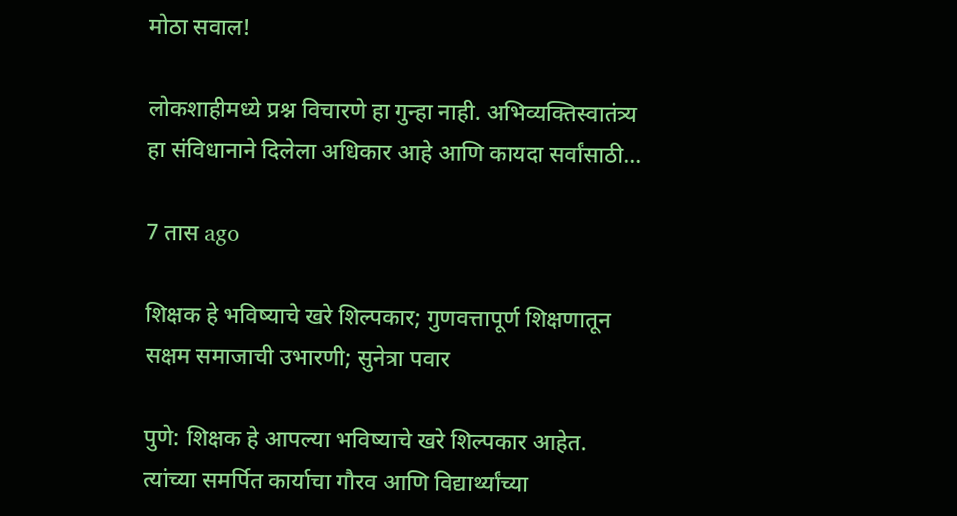मोठा सवाल!

लोकशाहीमध्ये प्रश्न विचारणे हा गुन्हा नाही. अभिव्यक्तिस्वातंत्र्य हा संविधानाने दिलेला अधिकार आहे आणि कायदा सर्वांसाठी…

7 तास ago

शिक्षक हे भविष्याचे खरे शिल्पकार; गुणवत्तापूर्ण शिक्षणातून सक्षम समाजाची उभारणी; सुनेत्रा पवार

पुणे: शिक्षक हे आपल्या भविष्याचे खरे शिल्पकार आहेत. त्यांच्या समर्पित कार्याचा गौरव आणि विद्यार्थ्यांच्या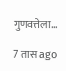गुणवत्तेला…

7 तास ago